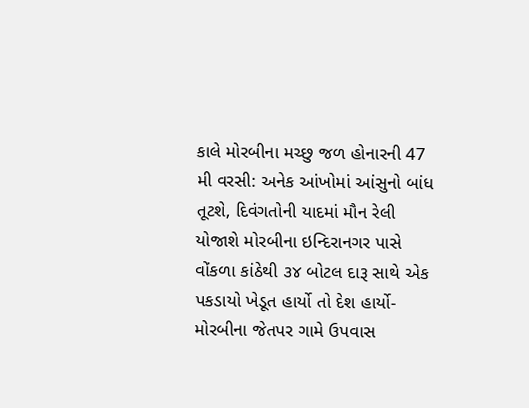કાલે મોરબીના મચ્છુ જળ હોનારની 47 મી વરસી: અનેક આંખોમાં આંસુનો બાંધ તૂટશે, દિવંગતોની યાદમાં મૌન રેલી યોજાશે મોરબીના ઇન્દિરાનગર પાસે વોંકળા કાંઠેથી ૩૪ બોટલ દારૂ સાથે એક પકડાયો ખેડૂત હાર્યો તો દેશ હાર્યો- મોરબીના જેતપર ગામે ઉપવાસ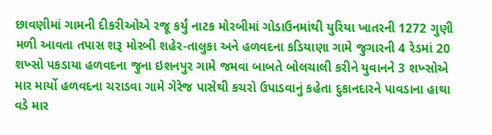છાવણીમાં ગામની દીકરીઓએ રજૂ કર્યું નાટક મોરબીમાં ગોડાઉનમાંથી યુરિયા ખાતરની 1272 ગુણી મળી આવતા તપાસ શરૂ મોરબી શહેર-તાલુકા અને હળવદના કડિયાણા ગામે જુગારની 4 રેડમાં 20 શખ્સો પકડાયા હળવદના જુના ઇશનપુર ગામે જમવા બાબતે બોલચાલી કરીને યુવાનને 3 શખ્સોએ માર માર્યો હળવદના ચરાડવા ગામે ગેરેજ પાસેથી કચરો ઉપાડવાનું કહેતા દુકાનદારને પાવડાના હાથા વડે માર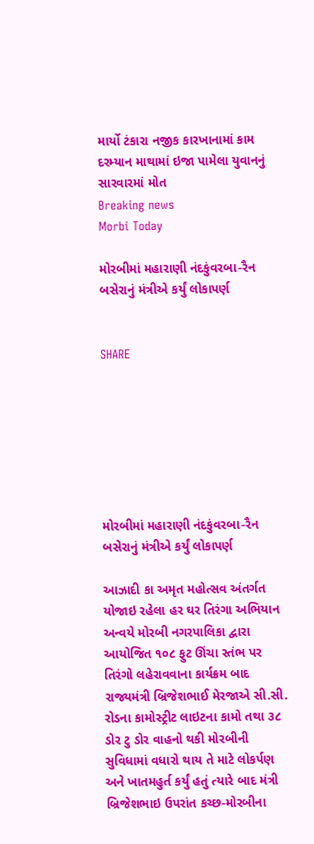માર્યો ટંકારા નજીક કારખાનામાં કામ દરમ્યાન માથામાં ઇજા પામેલા યુવાનનું સારવારમાં મોત
Breaking news
Morbi Today

મોરબીમાં મહારાણી નંદકુંવરબા-રૈન બસેરાનું મંત્રીએ કર્યું લોકાપર્ણ


SHARE







મોરબીમાં મહારાણી નંદકુંવરબા-રૈન બસેરાનું મંત્રીએ કર્યું લોકાપર્ણ

આઝાદી કા અમૃત મહોત્સવ અંતર્ગત યોજાઇ રહેલા હર ઘર તિરંગા અભિયાન અન્વયે મોરબી નગરપાલિકા દ્વારા આયોજિત ૧૦૮ ફુટ ઊંચા સ્તંભ પર તિરંગો લહેરાવવાના કાર્યક્રમ બાદ રાજ્યમંત્રી બ્રિજેશભાઈ મેરજાએ સી.સી. રોડના કામોસ્ટ્રીટ લાઇટના કામો તથા ૩૮ ડોર ટુ ડોર વાહનો થકી મોરબીની સુવિધામાં વધારો થાય તે માટે લોકર્પણ અને ખાતમહુર્ત કર્યું હતું ત્યારે બાદ મંત્રી બ્રિજેશભાઇ ઉપરાંત કચ્છ-મોરબીના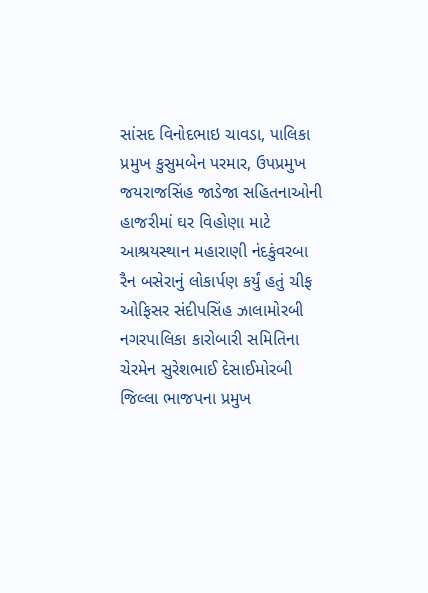સાંસદ વિનોદભાઇ ચાવડા, પાલિકા પ્રમુખ કુસુમબેન પરમાર, ઉપપ્રમુખ જયરાજસિંહ જાડેજા સહિતનાઓની હાજરીમાં ઘર વિહોણા માટે આશ્રયસ્થાન મહારાણી નંદકુંવરબા રૈન બસેરાનું લોકાર્પણ કર્યું હતું ચીફ ઓફિસર સંદીપસિંહ ઝાલામોરબી નગરપાલિકા કારોબારી સમિતિના ચેરમેન સુરેશભાઈ દેસાઈમોરબી જિલ્લા ભાજપના પ્રમુખ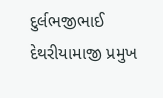દુર્લભજીભાઈ દેથરીયામાજી પ્રમુખ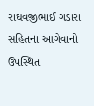રાઘવજીભાઈ ગડારા સહિતના આગેવાનો ઉપસ્થિત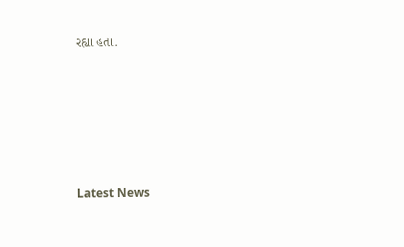રહ્યા હતા.






Latest News